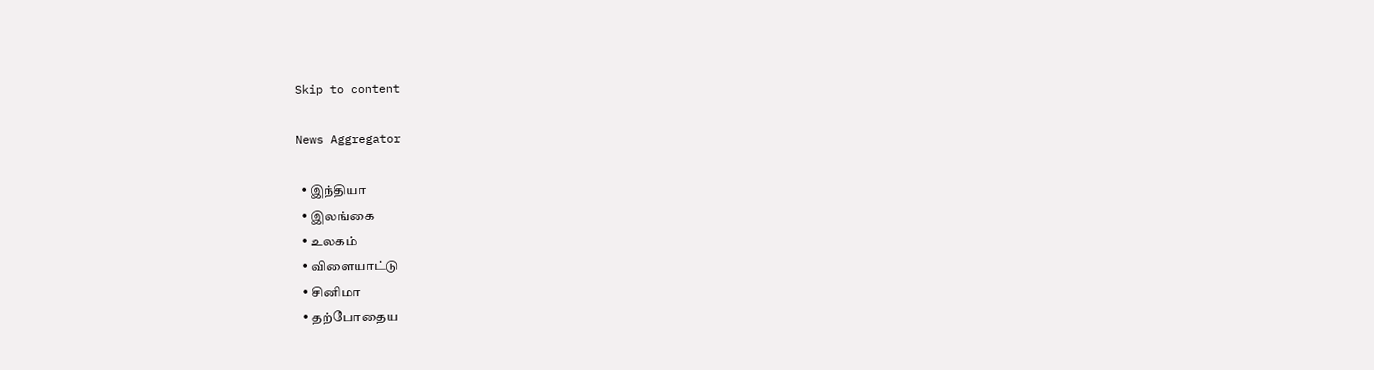Skip to content

News Aggregator

  • இந்தியா
  • இலங்கை
  • உலகம்
  • விளையாட்டு
  • சினிமா
  • தற்போதைய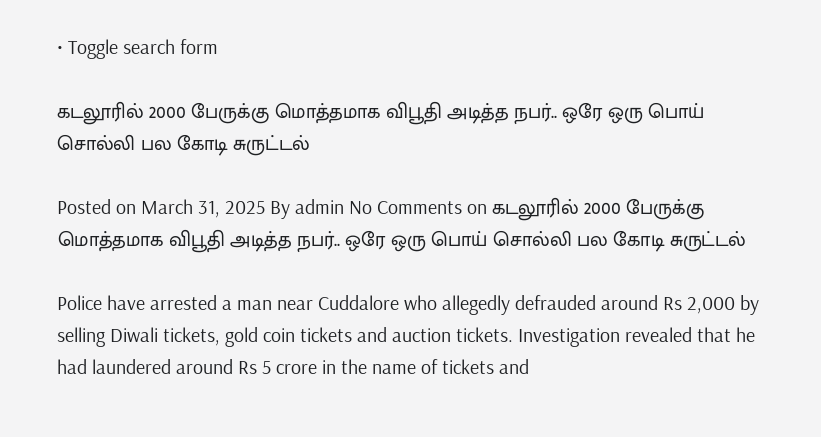• Toggle search form

கடலூரில் 2000 பேருக்கு மொத்தமாக விபூதி அடித்த நபர்.. ஒரே ஒரு பொய் சொல்லி பல கோடி சுருட்டல்

Posted on March 31, 2025 By admin No Comments on கடலூரில் 2000 பேருக்கு மொத்தமாக விபூதி அடித்த நபர்.. ஒரே ஒரு பொய் சொல்லி பல கோடி சுருட்டல்

Police have arrested a man near Cuddalore who allegedly defrauded around Rs 2,000 by selling Diwali tickets, gold coin tickets and auction tickets. Investigation revealed that he had laundered around Rs 5 crore in the name of tickets and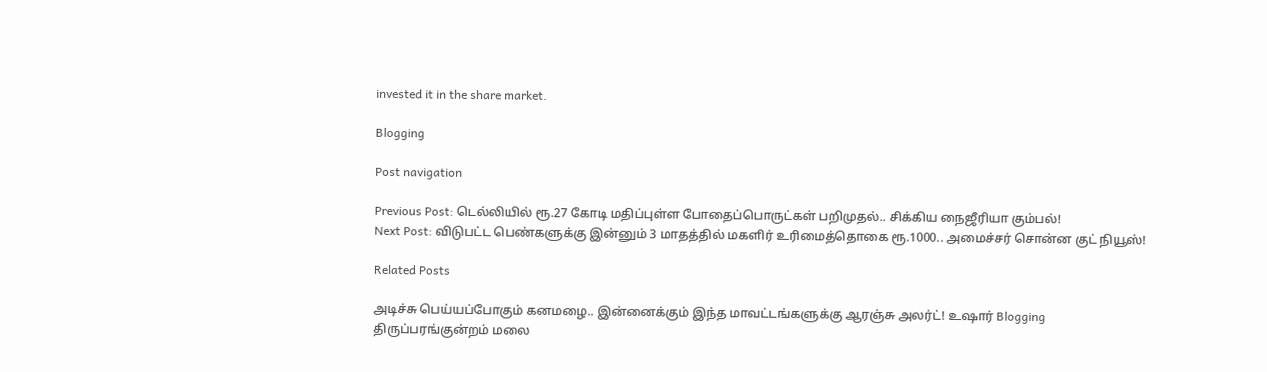invested it in the share market.

Blogging

Post navigation

Previous Post: டெல்லியில் ரூ.27 கோடி மதிப்புள்ள போதைப்பொருட்கள் பறிமுதல்.. சிக்கிய நைஜீரியா கும்பல்!
Next Post: விடுபட்ட பெண்களுக்கு இன்னும் 3 மாதத்தில் மகளிர் உரிமைத்தொகை ரூ.1000.. அமைச்சர் சொன்ன குட் நியூஸ்!

Related Posts

அடிச்சு பெய்யப்போகும் கனமழை.. இன்னைக்கும் இந்த மாவட்டங்களுக்கு ஆரஞ்சு அலர்ட்! உஷார் Blogging
திருப்பரங்குன்றம் மலை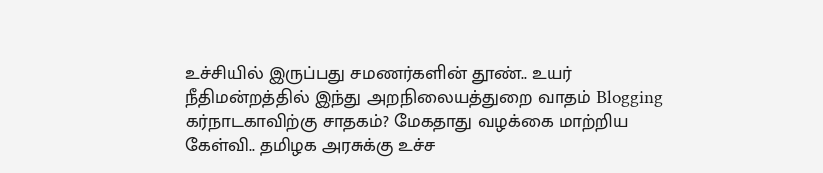உச்சியில் இருப்பது சமணர்களின் தூண்.. உயர் நீதிமன்றத்தில் இந்து அறநிலையத்துறை வாதம் Blogging
கர்நாடகாவிற்கு சாதகம்? மேகதாது வழக்கை மாற்றிய கேள்வி.. தமிழக அரசுக்கு உச்ச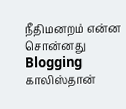நீதிமனறம் என்ன சொன்னது Blogging
காலிஸ்தான்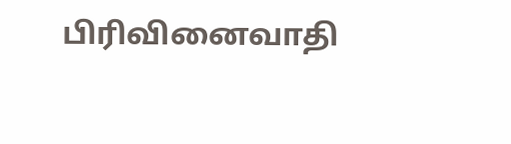பிரிவினைவாதி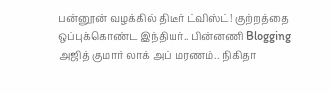பன்னூன் வழக்கில் திடீர் ட்விஸ்ட்! குற்றத்தை ஒப்புக்கொண்ட இந்தியர்.. பின்னணி Blogging
அஜித் குமார் லாக் அப் மரணம்.. நிகிதா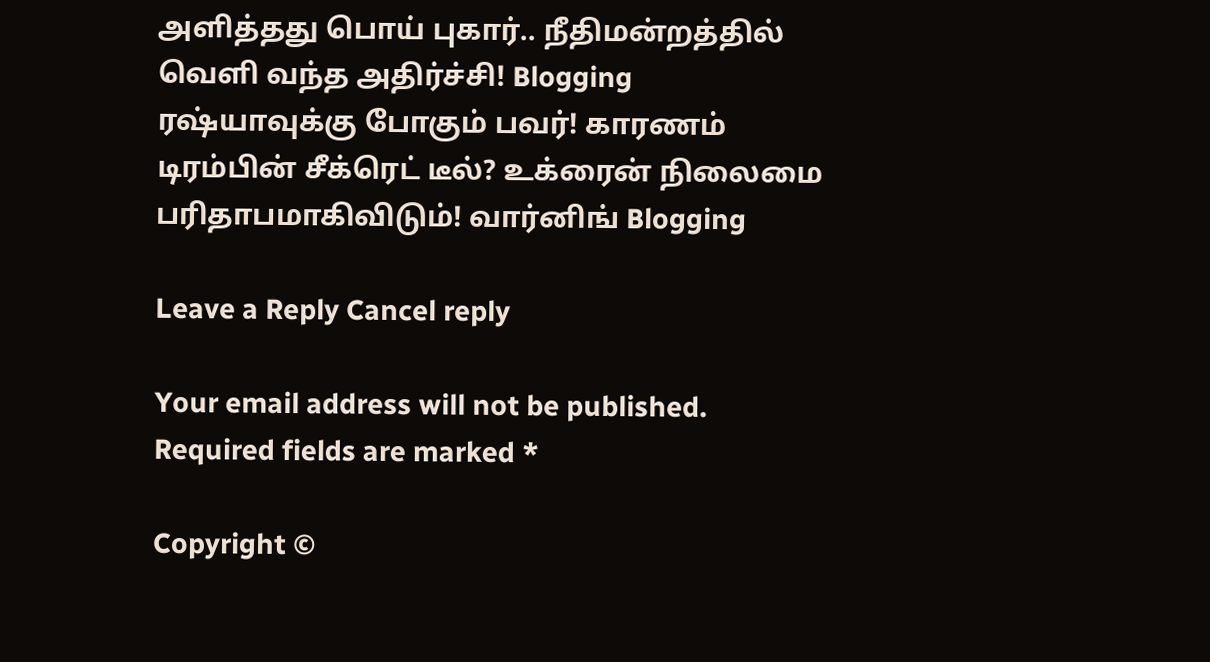அளித்தது பொய் புகார்.. நீதிமன்றத்தில் வெளி வந்த அதிர்ச்சி! Blogging
ரஷ்யாவுக்கு போகும் பவர்! காரணம் டிரம்பின் சீக்ரெட் டீல்? உக்ரைன் நிலைமை பரிதாபமாகிவிடும்! வார்னிங் Blogging

Leave a Reply Cancel reply

Your email address will not be published. Required fields are marked *

Copyright ©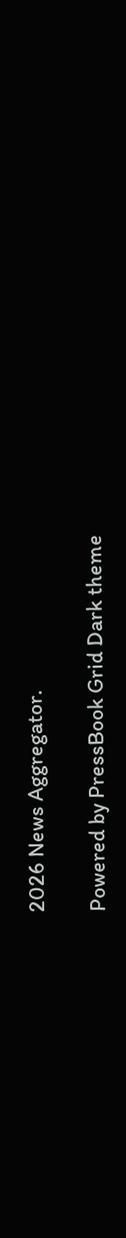2026 News Aggregator.

Powered by PressBook Grid Dark theme